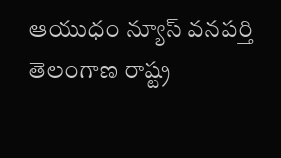ఆయుధం న్యూస్ వనపర్తి
తెలంగాణ రాష్ట్ర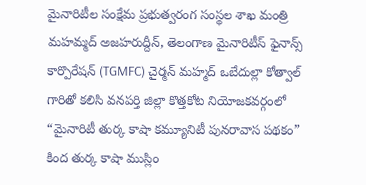మైనారిటీల సంక్షేమ ప్రభుత్వరంగ సంస్థల శాఖ మంత్రి మహమ్మద్ అజహరుద్దీన్, తెలంగాణ మైనారిటీస్ ఫైనాన్స్ కార్పొరేషన్ (TGMFC) చైర్మన్ మహ్మద్ ఒబేదుల్లా కోత్వాల్ గారితో కలిసి వనపర్తి జిల్లా కొత్తకోట నియోజకవర్గంలో “మైనారిటీ తుర్క కాషా కమ్యూనిటీ పునరావాస పథకం” కింద తుర్క కాషా ముస్లిం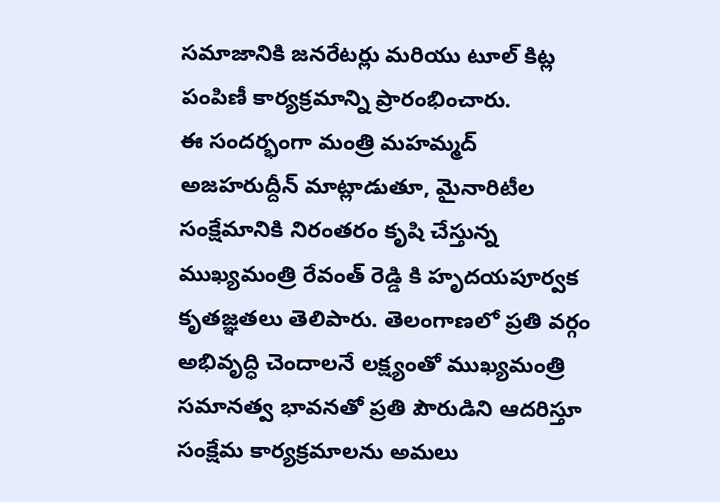సమాజానికి జనరేటర్లు మరియు టూల్ కిట్ల పంపిణీ కార్యక్రమాన్ని ప్రారంభించారు.
ఈ సందర్భంగా మంత్రి మహమ్మద్ అజహరుద్దీన్ మాట్లాడుతూ, మైనారిటీల సంక్షేమానికి నిరంతరం కృషి చేస్తున్న ముఖ్యమంత్రి రేవంత్ రెడ్డి కి హృదయపూర్వక కృతజ్ఞతలు తెలిపారు. తెలంగాణలో ప్రతి వర్గం అభివృద్ధి చెందాలనే లక్ష్యంతో ముఖ్యమంత్రి సమానత్వ భావనతో ప్రతి పౌరుడిని ఆదరిస్తూ సంక్షేమ కార్యక్రమాలను అమలు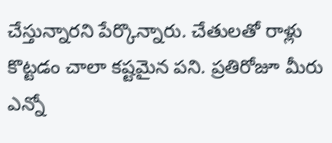చేస్తున్నారని పేర్కొన్నారు. చేతులతో రాళ్లు కొట్టడం చాలా కష్టమైన పని. ప్రతిరోజూ మీరు ఎన్నో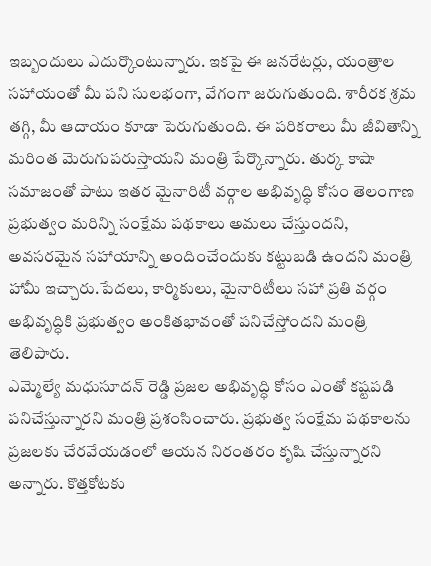ఇబ్బందులు ఎదుర్కొంటున్నారు. ఇకపై ఈ జనరేటర్లు, యంత్రాల సహాయంతో మీ పని సులభంగా, వేగంగా జరుగుతుంది. శారీరక శ్రమ తగ్గి, మీ ఆదాయం కూడా పెరుగుతుంది. ఈ పరికరాలు మీ జీవితాన్ని మరింత మెరుగుపరుస్తాయని మంత్రి పేర్కొన్నారు. తుర్క కాషా సమాజంతో పాటు ఇతర మైనారిటీ వర్గాల అభివృద్ధి కోసం తెలంగాణ ప్రభుత్వం మరిన్ని సంక్షేమ పథకాలు అమలు చేస్తుందని, అవసరమైన సహాయాన్ని అందించేందుకు కట్టుబడి ఉందని మంత్రి హామీ ఇచ్చారు.పేదలు, కార్మికులు, మైనారిటీలు సహా ప్రతి వర్గం అభివృద్ధికి ప్రభుత్వం అంకితభావంతో పనిచేస్తోందని మంత్రి తెలిపారు.
ఎమ్మెల్యే మధుసూదన్ రెడ్డి ప్రజల అభివృద్ధి కోసం ఎంతో కష్టపడి పనిచేస్తున్నారని మంత్రి ప్రశంసించారు. ప్రభుత్వ సంక్షేమ పథకాలను ప్రజలకు చేరవేయడంలో ఆయన నిరంతరం కృషి చేస్తున్నారని అన్నారు. కొత్తకోటకు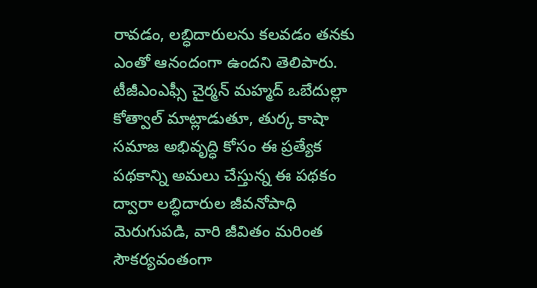రావడం, లబ్ధిదారులను కలవడం తనకు ఎంతో ఆనందంగా ఉందని తెలిపారు.
టీజీఎంఎఫ్సీ చైర్మన్ మహ్మద్ ఒబేదుల్లా కోత్వాల్ మాట్లాడుతూ, తుర్క కాషా సమాజ అభివృద్ధి కోసం ఈ ప్రత్యేక పథకాన్ని అమలు చేస్తున్న ఈ పథకం ద్వారా లబ్ధిదారుల జీవనోపాధి మెరుగుపడి, వారి జీవితం మరింత సౌకర్యవంతంగా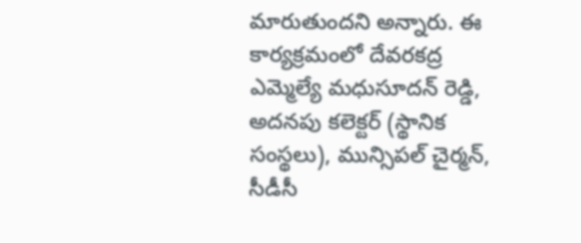మారుతుందని అన్నారు. ఈ కార్యక్రమంలో దేవరకద్ర ఎమ్మెల్యే మధుసూదన్ రెడ్డి, అదనపు కలెక్టర్ (స్థానిక సంస్థలు), మున్సిపల్ చైర్మన్, సీడీసీ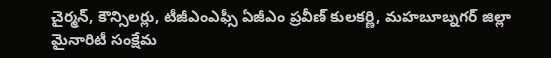చైర్మన్, కౌన్సిలర్లు, టీజీఎంఎఫ్సీ ఏజీఎం ప్రవీణ్ కులకర్ణి, మహబూబ్నగర్ జిల్లా మైనారిటీ సంక్షేమ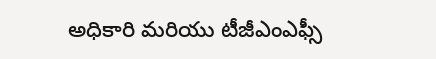అధికారి మరియు టీజీఎంఎఫ్సీ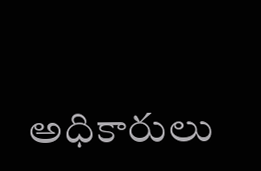అధికారులు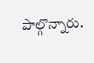పాల్గొన్నారు.